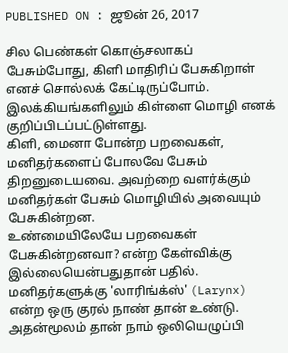PUBLISHED ON : ஜூன் 26, 2017

சில பெண்கள் கொஞ்சலாகப் பேசும்போது, கிளி மாதிரிப் பேசுகிறாள் எனச் சொல்லக் கேட்டிருப்போம். இலக்கியங்களிலும் கிள்ளை மொழி எனக் குறிப்பிடப்பட்டுள்ளது.
கிளி, மைனா போன்ற பறவைகள், மனிதர்களைப் போலவே பேசும் திறனுடையவை. அவற்றை வளர்க்கும் மனிதர்கள் பேசும் மொழியில் அவையும் பேசுகின்றன.
உண்மையிலேயே பறவைகள் பேசுகின்றனவா? என்ற கேள்விக்கு இல்லையென்பதுதான் பதில்.
மனிதர்களுக்கு 'லாரிங்க்ஸ்' (Larynx) என்ற ஒரு குரல் நாண் தான் உண்டு. அதன்மூலம் தான் நாம் ஒலியெழுப்பி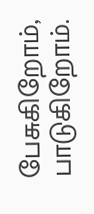பேசுகிறோம், பாடுகிறோம்.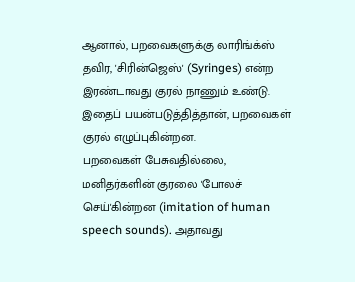ஆனால், பறவைகளுக்கு லாரிங்க்ஸ் தவிர, 'சிரின்ஜெஸ்' (Syringes) என்ற இரண்டாவது குரல் நாணும் உண்டு. இதைப் பயன்படுத்தித்தான், பறவைகள் குரல் எழுப்புகின்றன.
பறவைகள் பேசுவதில்லை, மனிதர்களின் குரலை 'போலச் செய்'கின்றன (imitation of human speech sounds). அதாவது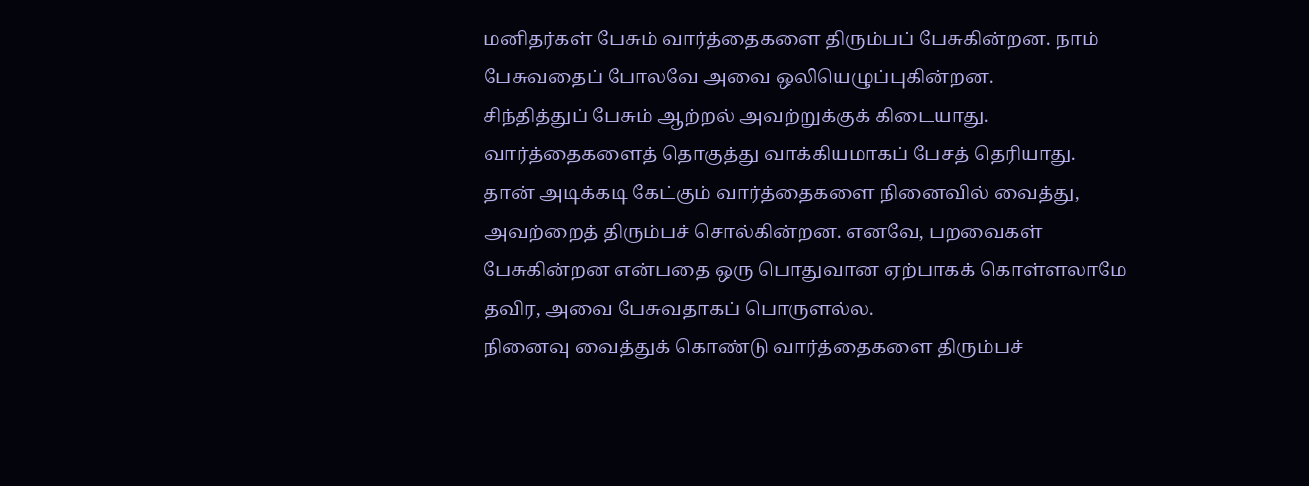மனிதர்கள் பேசும் வார்த்தைகளை திரும்பப் பேசுகின்றன. நாம் பேசுவதைப் போலவே அவை ஒலியெழுப்புகின்றன.
சிந்தித்துப் பேசும் ஆற்றல் அவற்றுக்குக் கிடையாது. வார்த்தைகளைத் தொகுத்து வாக்கியமாகப் பேசத் தெரியாது.
தான் அடிக்கடி கேட்கும் வார்த்தைகளை நினைவில் வைத்து, அவற்றைத் திரும்பச் சொல்கின்றன. எனவே, பறவைகள் பேசுகின்றன என்பதை ஒரு பொதுவான ஏற்பாகக் கொள்ளலாமே தவிர, அவை பேசுவதாகப் பொருளல்ல.
நினைவு வைத்துக் கொண்டு வார்த்தைகளை திரும்பச்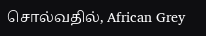சொல்வதில், African Grey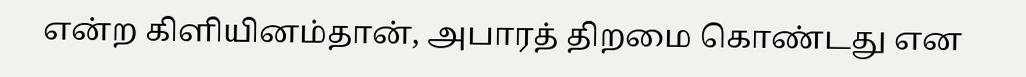என்ற கிளியினம்தான், அபாரத் திறமை கொண்டது என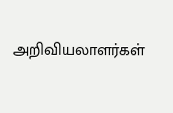அறிவியலாளர்கள்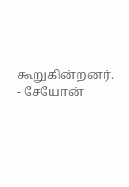கூறுகின்றனர்.
- சேயோன்